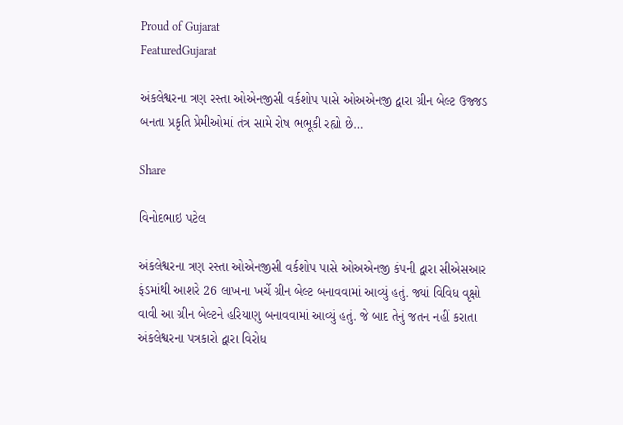Proud of Gujarat
FeaturedGujarat

અંકલેશ્વરના ત્રણ રસ્તા ઓએનજીસી વર્કશોપ પાસે ઓઅએનજી દ્વારા ગ્રીન બેલ્ટ ઉજ્જડ બનતા પ્રકૃતિ પ્રેમીઓમાં તંત્ર સામે રોષ ભભૂકી રહ્યો છે…

Share

વિનોદભાઇ પટેલ

અંકલેશ્વરના ત્રણ રસ્તા ઓએનજીસી વર્કશોપ પાસે ઓઅએનજી કંપની દ્વારા સીએસઆર ફંડમાંથી આશરે 26 લાખના ખર્ચે ગ્રીન બેલ્ટ બનાવવામાં આવ્યું હતું. જ્યાં વિવિધ વૃક્ષો વાવી આ ગ્રીન બેલ્ટને હરિયાણુ બનાવવામાં આવ્યું હતું. જે બાદ તેનું જતન નહીં કરાતા અંકલેશ્વરના પત્રકારો દ્વારા વિરોધ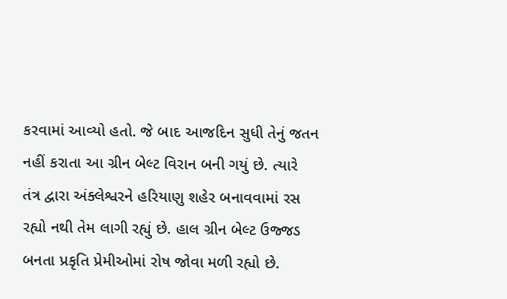કરવામાં આવ્યો હતો. જે બાદ આજદિન સુધી તેનું જતન નહીં કરાતા આ ગ્રીન બેલ્ટ વિરાન બની ગયું છે. ત્યારે તંત્ર દ્વારા અંક્લેશ્વરને હરિયાણુ શહેર બનાવવામાં રસ રહ્યો નથી તેમ લાગી રહ્યું છે. હાલ ગ્રીન બેલ્ટ ઉજ્જડ બનતા પ્રકૃતિ પ્રેમીઓમાં રોષ જોવા મળી રહ્યો છે.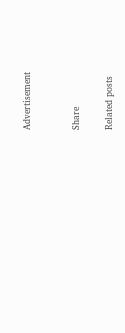Advertisement


Share

Related posts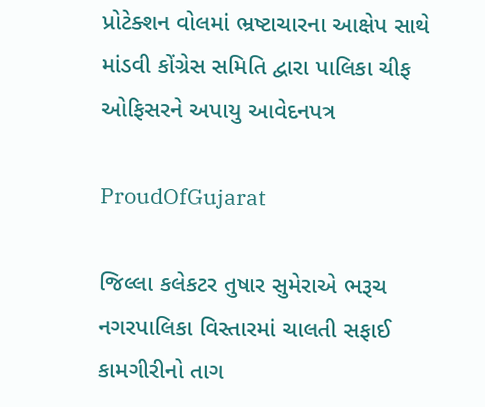પ્રોટેક્શન વોલમાં ભ્રષ્ટાચારના આક્ષેપ સાથે માંડવી કોંગ્રેસ સમિતિ દ્વારા પાલિકા ચીફ ઓફિસરને અપાયુ આવેદનપત્ર

ProudOfGujarat

જિલ્લા કલેકટર તુષાર સુમેરાએ ભરૂચ નગરપાલિકા વિસ્તારમાં ચાલતી સફાઈ કામગીરીનો તાગ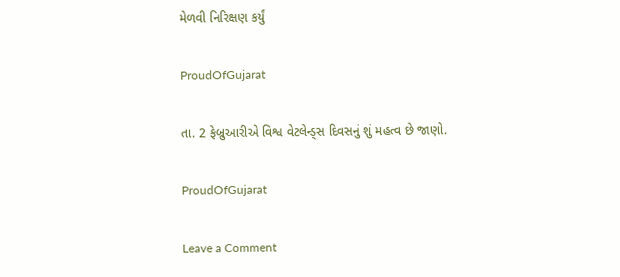મેળવી નિરિક્ષણ કર્યું

ProudOfGujarat

તા. 2 ફેબ્રુઆરીએ વિશ્વ વેટલેન્ડ્સ દિવસનું શું મહત્વ છે જાણો.

ProudOfGujarat

Leave a Comment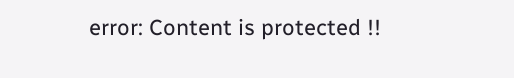error: Content is protected !!